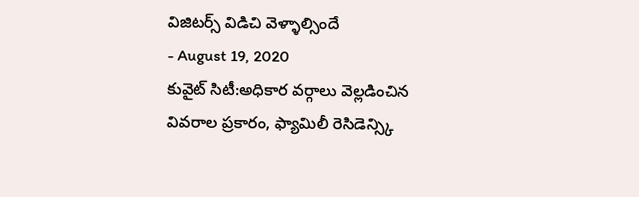విజిటర్స్ విడిచి వెళ్ళాల్సిందే
- August 19, 2020
కువైట్ సిటీ:అధికార వర్గాలు వెల్లడించిన వివరాల ప్రకారం, ఫ్యామిలీ రెసిడెన్స్కి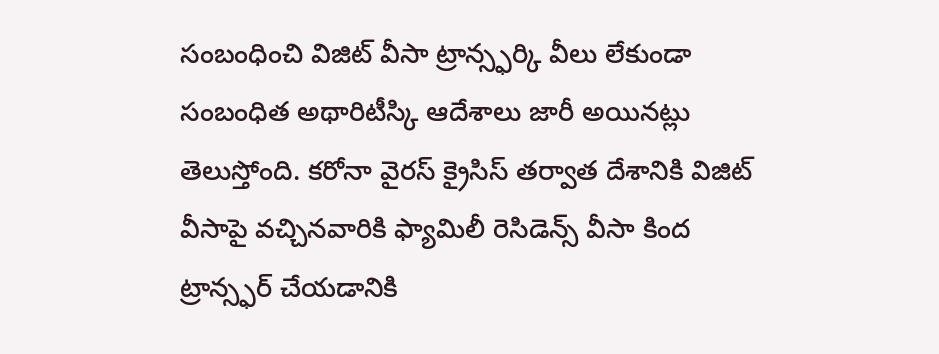సంబంధించి విజిట్ వీసా ట్రాన్స్ఫర్కి వీలు లేకుండా సంబంధిత అథారిటీస్కి ఆదేశాలు జారీ అయినట్లు తెలుస్తోంది. కరోనా వైరస్ క్రైసిస్ తర్వాత దేశానికి విజిట్ వీసాపై వచ్చినవారికి ఫ్యామిలీ రెసిడెన్స్ వీసా కింద ట్రాన్స్ఫర్ చేయడానికి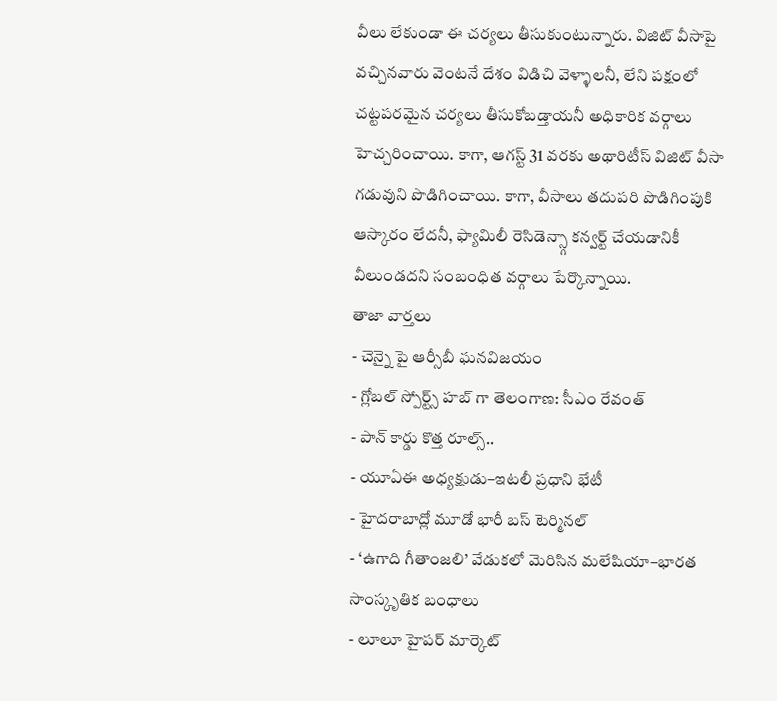వీలు లేకుండా ఈ చర్యలు తీసుకుంటున్నారు. విజిట్ వీసాపై వచ్చినవారు వెంటనే దేశం విడిచి వెళ్ళాలనీ, లేని పక్షంలో చట్టపరమైన చర్యలు తీసుకోబడ్తాయనీ అధికారిక వర్గాలు హెచ్చరించాయి. కాగా, ఆగస్ట్ 31 వరకు అథారిటీస్ విజిట్ వీసా గడువుని పొడిగించాయి. కాగా, వీసాలు తదుపరి పొడిగింపుకి ఆస్కారం లేదనీ, ఫ్యామిలీ రెసిడెన్స్గా కన్వర్ట్ చేయడానికీ వీలుండదని సంబంధిత వర్గాలు పేర్కొన్నాయి.
తాజా వార్తలు
- చెన్నై పై ఆర్సీబీ ఘనవిజయం
- గ్లోబల్ స్పోర్ట్స్ హబ్ గా తెలంగాణ: సీఎం రేవంత్
- పాన్ కార్డు కొత్త రూల్స్..
- యూఏఈ అధ్యక్షుడు–ఇటలీ ప్రధాని భేటీ
- హైదరాబాద్లో మూడో భారీ బస్ టెర్మినల్
- ‘ఉగాది గీతాంజలి’ వేడుకలో మెరిసిన మలేషియా–భారత సాంస్కృతిక బంధాలు
- లూలూ హైపర్ మార్కెట్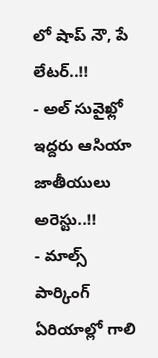లో షాప్ నౌ, పే లేటర్..!!
- అల్ సువైఖ్లో ఇద్దరు ఆసియా జాతీయులు అరెస్టు..!!
- మాల్స్ పార్కింగ్ ఏరియాల్లో గాలి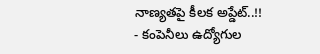నాణ్యతపై కీలక అప్డేట్..!!
- కంపెనీలు ఉద్యోగుల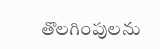తొలగింపులను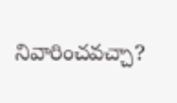నివారించవచ్చా?